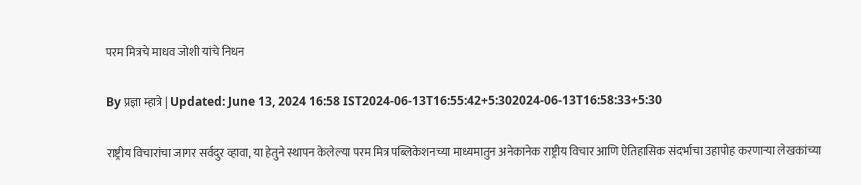परम मित्रचे माधव जोशी यांचे निधन

By प्रज्ञा म्हात्रे | Updated: June 13, 2024 16:58 IST2024-06-13T16:55:42+5:302024-06-13T16:58:33+5:30

राष्ट्रीय विचारांचा जागर सर्वदुर व्हावा, या हेतुने स्थापन केलेल्या परम मित्र पब्लिकेशनच्या माध्यमातुन अनेकानेक राष्ट्रीय विचार आणि ऐतिहासिक संदर्भाचा उहापोह करणाऱ्या लेखकांच्या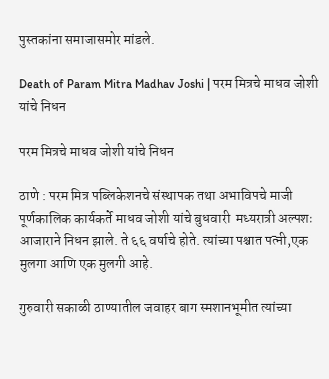पुस्तकांना समाजासमोर मांडले.

Death of Param Mitra Madhav Joshi | परम मित्रचे माधव जोशी यांचे निधन

परम मित्रचे माधव जोशी यांचे निधन

ठाणे : परम मित्र पब्लिकेशनचे संस्थापक तथा अभाविपचे माजी पूर्णकालिक कार्यकर्ते माधव जोशी यांचे बुधवारी  मध्यरात्री अल्पशः आजाराने निधन झाले. ते ६६ वर्षाचे होते. त्यांच्या पश्चात पत्नी,एक मुलगा आणि एक मुलगी आहे.

गुरुवारी सकाळी ठाण्यातील जवाहर बाग स्मशानभूमीत त्यांच्या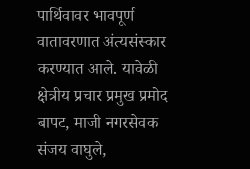पार्थिवावर भावपूर्ण वातावरणात अंत्यसंस्कार करण्यात आले. यावेळी क्षेत्रीय प्रचार प्रमुख प्रमोद बापट, माजी नगरसेवक संजय वाघुले,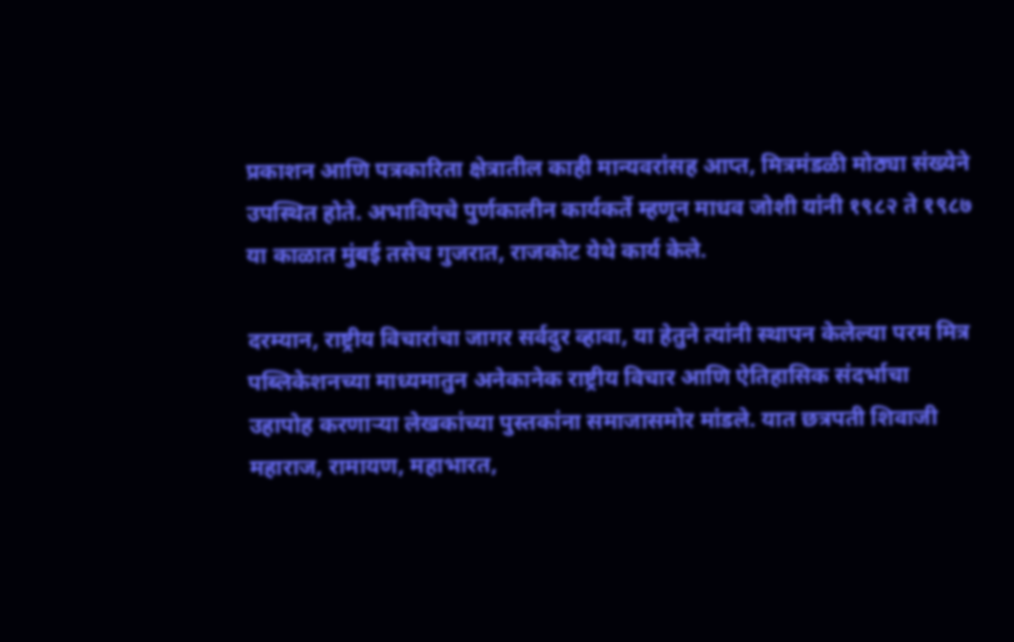प्रकाशन आणि पत्रकारिता क्षेत्रातील काही मान्यवरांसह आप्त, मित्रमंडळी मोठ्या संख्येने उपस्थित होते. अभाविपचे पुर्णकालीन कार्यकर्ते म्हणून माधव जोशी यांनी १९८२ ते १९८७ या काळात मुंबई तसेच गुजरात, राजकोट येथे कार्य केले.

दरम्यान, राष्ट्रीय विचारांचा जागर सर्वदुर व्हावा, या हेतुने त्यांनी स्थापन केलेल्या परम मित्र पब्लिकेशनच्या माध्यमातुन अनेकानेक राष्ट्रीय विचार आणि ऐतिहासिक संदर्भाचा उहापोह करणाऱ्या लेखकांच्या पुस्तकांना समाजासमोर मांडले. यात छत्रपती शिवाजी महाराज, रामायण, महाभारत,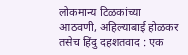लोकमान्य टिळकांच्या आठवणी, अहिल्याबाई होळकर तसेच हिंदु दहशतवाद : एक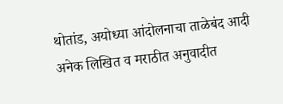थोतांड, अयोध्या आंदोलनाचा ताळेबंद आदी अनेक लिखित व मराठीत अनुवादीत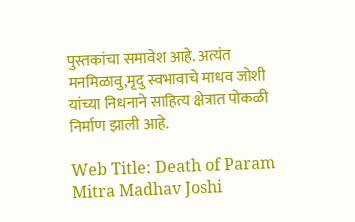पुस्तकांचा समावेश आहे. अत्यंत मनमिळावु,मृदु स्वभावाचे माधव जोशी यांच्या निधनाने साहित्य क्षेत्रात पोकळी निर्माण झाली आहे.

Web Title: Death of Param Mitra Madhav Joshi